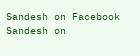Sandesh on Facebook Sandesh on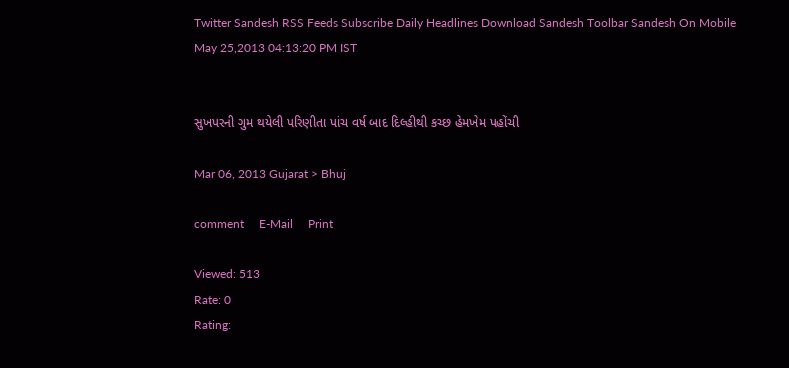Twitter Sandesh RSS Feeds Subscribe Daily Headlines Download Sandesh Toolbar Sandesh On Mobile
May 25,2013 04:13:20 PM IST


સુખપરની ગુમ થયેલી પરિણીતા પાંચ વર્ષ બાદ દિલ્હીથી કચ્છ હેમખેમ પહોંચી

Mar 06, 2013 Gujarat > Bhuj

comment     E-Mail     Print

Viewed: 513
Rate: 0
Rating: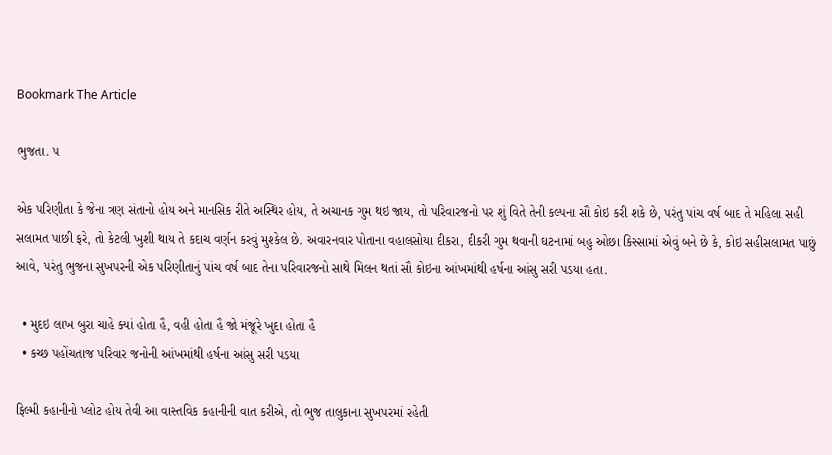Bookmark The Article

ભુજતા. ૫

એક પરિણીતા કે જેના ત્રણ સંતાનો હોય અને માનસિક રીતે અસ્થિર હોય, તે અચાનક ગુમ થઇ જાય, તો પરિવારજનો પર શું વિતે તેની કલ્પના સૌ કોઇ કરી શકે છે, પરંતુ પાંચ વર્ષ બાદ તે મહિલા સહી સલામત પાછી ફરે, તો કેટલી ખુશી થાય તે કદાચ વર્ણન કરવું મુશ્કેલ છે. અવારનવાર પોતાના વહાલસોયા દીકરા, દીકરી ગુમ થવાની ઘટનામાં બહુ ઓછા કિસ્સામાં એવું બને છે કે, કોઇ સહીસલામત પાછું આવે, પરંતુ ભુજના સુખપરની એક પરિણીતાનું પાંચ વર્ષ બાદ તેના પરિવારજનો સાથે મિલન થતાં સૌ કોઇના આંખમાંથી હર્ષના આંસુ સરી પડયા હતા.

  • મુદઇ લાખ બુરા ચાહે ક્યાં હોતા હૈ, વહી હોતા હૈ જો મંજૂરે ખુદા હોતા હૈ
  • કચ્છ પહોંચતાજ પરિવાર જનોની આંખમાંથી હર્ષના આંસુ સરી પડયા

ફિલ્મી કહાનીનો પ્લોટ હોય તેવી આ વાસ્તવિક કહાનીની વાત કરીએ, તો ભુજ તાલુકાના સુખપરમાં રહેતી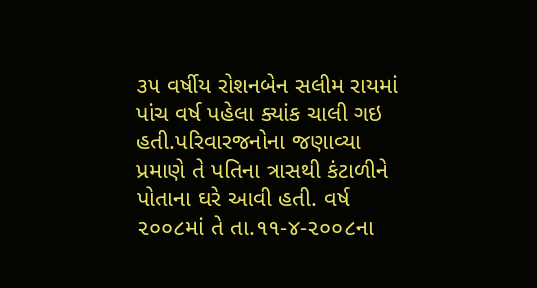૩૫ વર્ષીય રોશનબેન સલીમ રાયમાં પાંચ વર્ષ પહેલા ક્યાંક ચાલી ગઇ હતી.પરિવારજનોના જણાવ્યા પ્રમાણે તે પતિના ત્રાસથી કંટાળીને પોતાના ઘરે આવી હતી. વર્ષ ૨૦૦૮માં તે તા.૧૧-૪-૨૦૦૮ના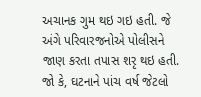અચાનક ગુમ થઇ ગઇ હતી. જે અંગે પરિવારજનોએ પોલીસને જાણ કરતા તપાસ શરૃ થઇ હતી. જો કે, ઘટનાને પાંચ વર્ષ જેટલો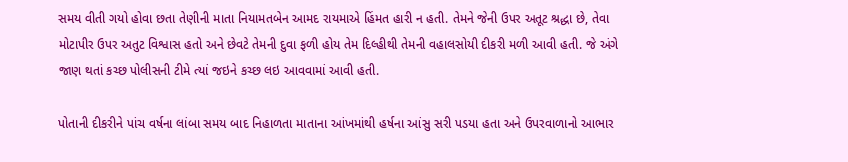સમય વીતી ગયો હોવા છતા તેણીની માતા નિયામતબેન આમદ રાયમાએ હિંમત હારી ન હતી. તેમને જેની ઉપર અતૂટ શ્રદ્ધા છે, તેવા મોટાપીર ઉપર અતુટ વિશ્વાસ હતો અને છેવટે તેમની દુવા ફળી હોય તેમ દિલ્હીથી તેમની વહાલસોયી દીકરી મળી આવી હતી. જે અંગે જાણ થતાં કચ્છ પોલીસની ટીમે ત્યાં જઇને કચ્છ લઇ આવવામાં આવી હતી.

પોતાની દીકરીને પાંચ વર્ષના લાંબા સમય બાદ નિહાળતા માતાના આંખમાંથી હર્ષના આંસુ સરી પડયા હતા અને ઉપરવાળાનો આભાર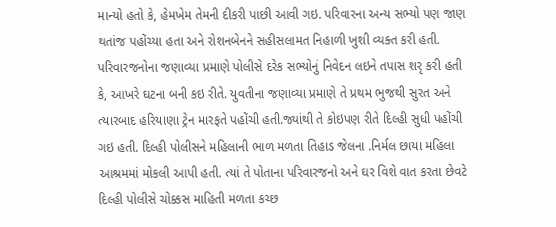માન્યો હતો કે, હેમખેમ તેમની દીકરી પાછી આવી ગઇ. પરિવારના અન્ય સભ્યો પણ જાણ થતાંજ પહોંચ્યા હતા અને રોશનબેનને સહીસલામત નિહાળી ખુશી વ્યક્ત કરી હતી. પરિવારજનોના જણાવ્યા પ્રમાણે પોલીસે દરેક સભ્યોનું નિવેદન લઇને તપાસ શરૃ કરી હતી કે, આખરે ઘટના બની કઇ રીતે. યુવતીના જણાવ્યા પ્રમાણે તે પ્રથમ ભુજથી સુરત અને ત્યારબાદ હરિયાણા ટ્રેન મારફતે પહોંચી હતી.જ્યાંથી તે કોઇપણ રીતે દિલ્હી સુધી પહોંચી ગઇ હતી. દિલ્હી પોલીસને મહિલાની ભાળ મળતા તિહાડ જેલના .નિર્મલ છાયા મહિલા આશ્રમમાં મોકલી આપી હતી. ત્યાં તે પોતાના પરિવારજનો અને ઘર વિશે વાત કરતા છેવટે દિલ્હી પોલીસે ચોક્કસ માહિતી મળતા કચ્છ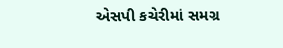એસપી કચેરીમાં સમગ્ર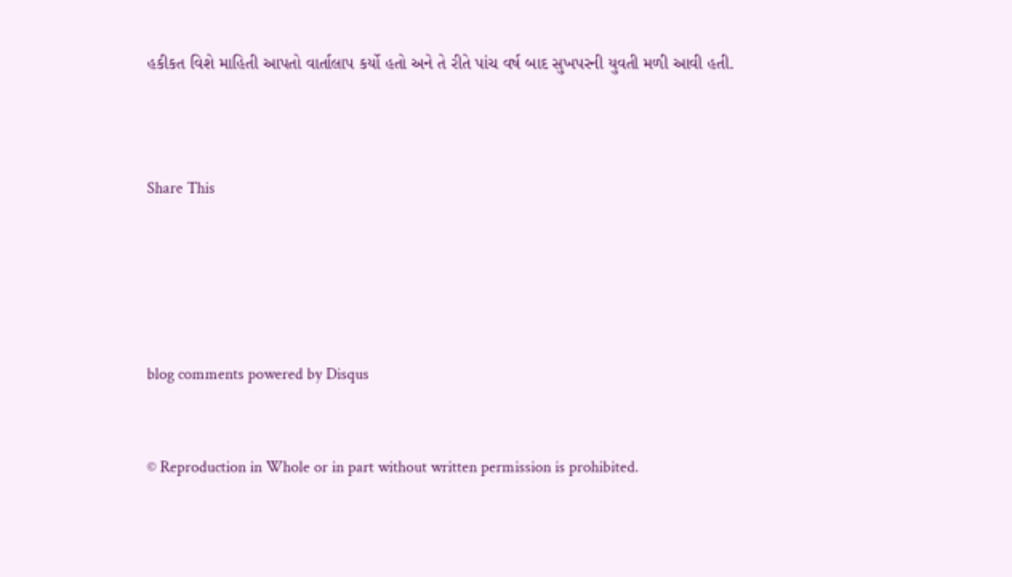હકીકત વિશે માહિતી આપતો વાર્તાલાપ કર્યો હતો અને તે રીતે પાંચ વર્ષ બાદ સુખપરની યુવતી મળી આવી હતી.



Share This





blog comments powered by Disqus


© Reproduction in Whole or in part without written permission is prohibited.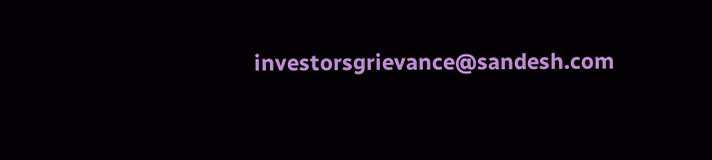investorsgrievance@sandesh.com